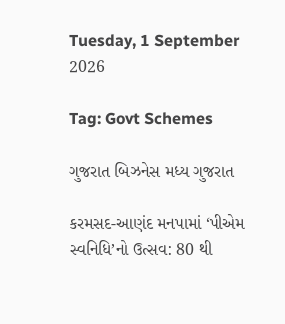Tuesday, 1 September 2026

Tag: Govt Schemes

ગુજરાત બિઝનેસ મધ્ય ગુજરાત

કરમસદ-આણંદ મનપામાં ‘પીએમ સ્વનિધિ’નો ઉત્સવ: 80 થી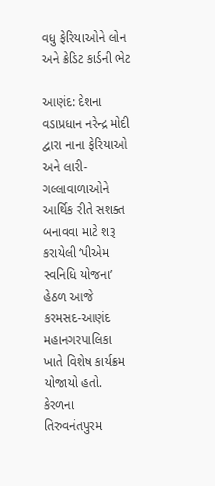વધુ ફેરિયાઓને લોન અને ક્રેડિટ કાર્ડની ભેટ

આણંદ: દેશના વડાપ્રધાન નરેન્દ્ર મોદી દ્વારા નાના ફેરિયાઓ અને લારી-ગલ્લાવાળાઓને આર્થિક રીતે સશક્ત બનાવવા માટે શરૂ કરાયેલી ‘પીએમ સ્વનિધિ યોજના’ હેઠળ આજે કરમસદ-આણંદ મહાનગરપાલિકા ખાતે વિશેષ કાર્યક્રમ યોજાયો હતો. કેરળના તિરુવનંતપુરમ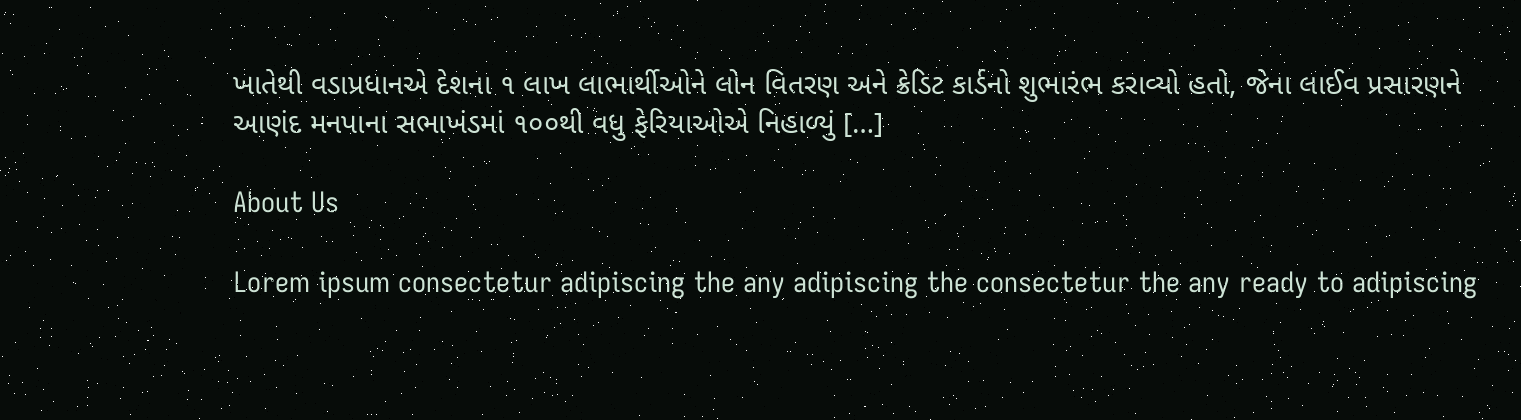ખાતેથી વડાપ્રધાનએ દેશના ૧ લાખ લાભાર્થીઓને લોન વિતરણ અને ક્રેડિટ કાર્ડનો શુભારંભ કરાવ્યો હતો, જેના લાઈવ પ્રસારણને આણંદ મનપાના સભાખંડમાં ૧૦૦થી વધુ ફેરિયાઓએ નિહાળ્યું […]

About Us

Lorem ipsum consectetur adipiscing the any adipiscing the consectetur the any ready to adipiscing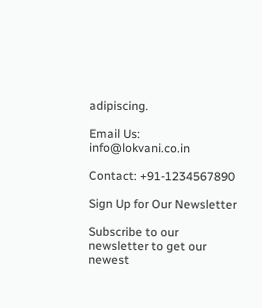adipiscing.

Email Us: info@lokvani.co.in

Contact: +91-1234567890

Sign Up for Our Newsletter

Subscribe to our newsletter to get our newest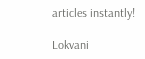articles instantly!

Lokvani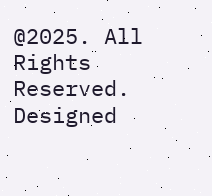@2025. All Rights Reserved. Designed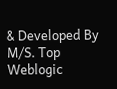& Developed By M/S. Top Weblogic